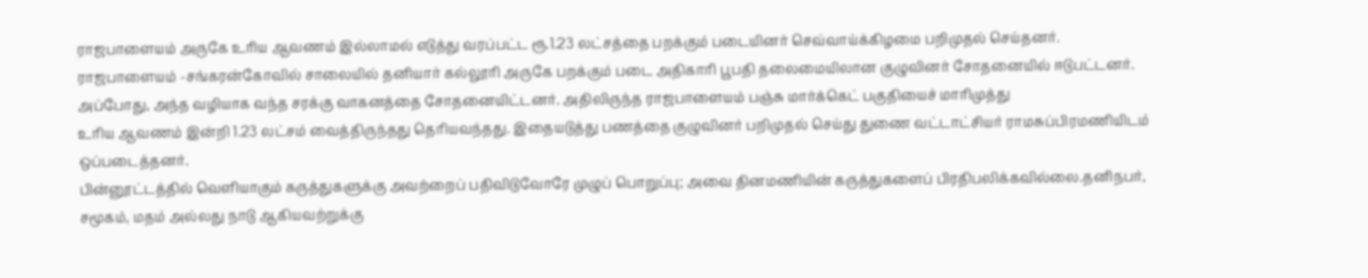ராஜபாளையம் அருகே உரிய ஆவணம் இல்லாமல் எடுத்து வரப்பட்ட ரூ.1.23 லட்சத்தை பறக்கும் படையினர் செவ்வாய்க்கிழமை பறிமுதல் செய்தனர்.
ராஜபாளையம் -சங்கரன்கோவில் சாலையில் தனியார் கல்லூரி அருகே பறக்கும் படை அதிகாரி பூபதி தலைமையிலான குழுவினர் சோதனையில் ஈடுபட்டனர். அப்போது, அந்த வழியாக வந்த சரக்கு வாகனத்தை சோதனையிட்டனர். அதிலிருந்த ராஜபாளையம் பஞ்சு மார்க்கெட் பகுதியைச் மாரிமுத்து
உரிய ஆவணம் இன்றி 1.23 லட்சம் வைத்திருந்தது தெரியவந்தது. இதையடுத்து பணத்தை குழுவினர் பறிமுதல் செய்து துணை வட்டாட்சியர் ராமசுப்பிரமணியிடம் ஒப்படைத்தனர்.
பின்னூட்டத்தில் வெளியாகும் கருத்துகளுக்கு அவற்றைப் பதிவிடுவோரே முழுப் பொறுப்பு; அவை தினமணியின் கருத்துகளைப் பிரதிபலிக்கவில்லை.தனிநபர், சமூகம், மதம் அல்லது நாடு ஆகியவற்றுக்கு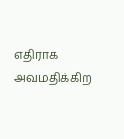எதிராக அவமதிக்கிற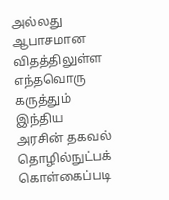அல்லது ஆபாசமான விதத்திலுள்ள எந்தவொரு கருத்தும் இந்திய அரசின் தகவல் தொழில்நுட்பக் கொள்கைப்படி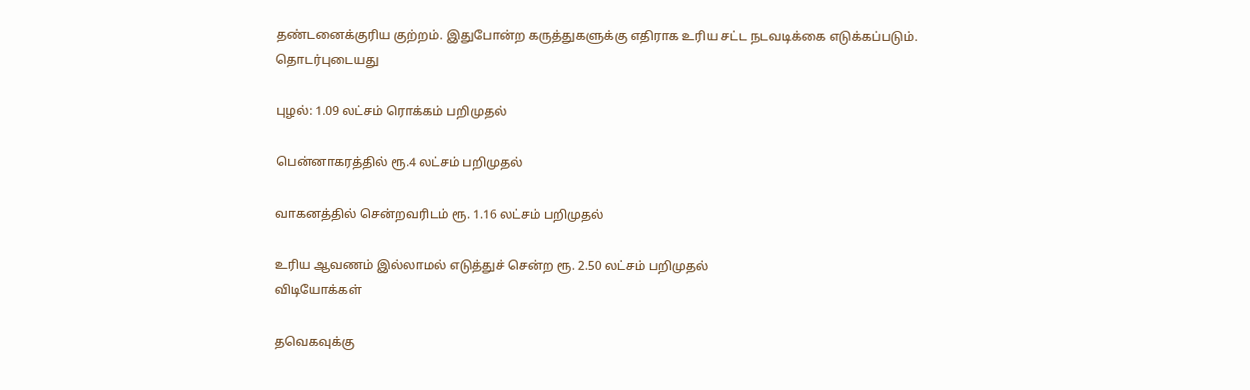தண்டனைக்குரிய குற்றம். இதுபோன்ற கருத்துகளுக்கு எதிராக உரிய சட்ட நடவடிக்கை எடுக்கப்படும்.
தொடர்புடையது

புழல்: 1.09 லட்சம் ரொக்கம் பறிமுதல்

பென்னாகரத்தில் ரூ.4 லட்சம் பறிமுதல்

வாகனத்தில் சென்றவரிடம் ரூ. 1.16 லட்சம் பறிமுதல்

உரிய ஆவணம் இல்லாமல் எடுத்துச் சென்ற ரூ. 2.50 லட்சம் பறிமுதல்
விடியோக்கள்

தவெகவுக்கு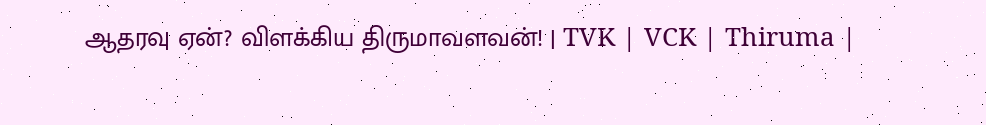ஆதரவு ஏன்? விளக்கிய திருமாவளவன்! | TVK | VCK | Thiruma |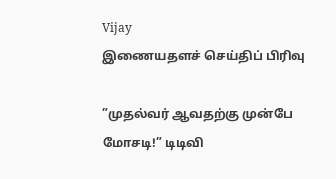Vijay
இணையதளச் செய்திப் பிரிவு

”முதல்வர் ஆவதற்கு முன்பே மோசடி!” டிடிவி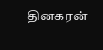தினகரன்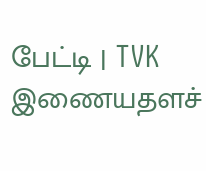பேட்டி | TVK
இணையதளச்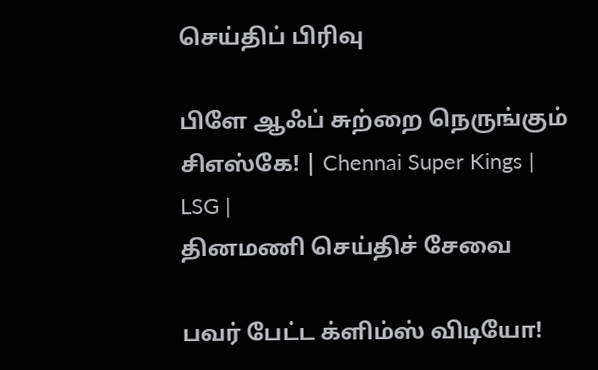செய்திப் பிரிவு

பிளே ஆஃப் சுற்றை நெருங்கும் சிஎஸ்கே! | Chennai Super Kings | LSG |
தினமணி செய்திச் சேவை

பவர் பேட்ட க்ளிம்ஸ் விடியோ!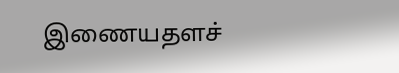இணையதளச்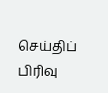செய்திப் பிரிவு